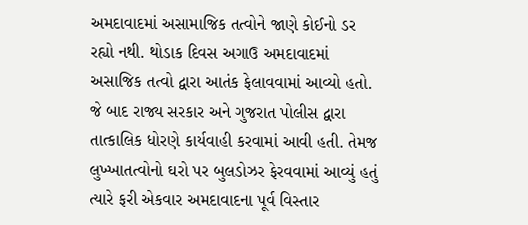અમદાવાદમાં અસામાજિક તત્વોને જાણે કોઈનો ડર રહ્યો નથી. થોડાક દિવસ અગાઉ અમદાવાદમાં અસાજિક તત્વો દ્વારા આતંક ફેલાવવામાં આવ્યો હતો. જે બાદ રાજ્ય સરકાર અને ગુજરાત પોલીસ દ્વારા તાત્કાલિક ધોરણે કાર્યવાહી કરવામાં આવી હતી. તેમજ લુખ્ખાતત્વોનો ઘરો પર બુલડોઝર ફેરવવામાં આવ્યું હતું ત્યારે ફરી એકવાર અમદાવાદના પૂર્વ વિસ્તાર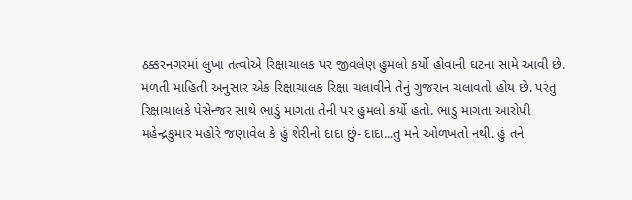ઠક્કરનગરમાં લુખા તત્વોએ રિક્ષાચાલક પર જીવલેણ હુમલો કર્યો હોવાની ઘટના સામે આવી છે.
મળતી માહિતી અનુસાર એક રિક્ષાચાલક રિક્ષા ચલાવીને તેનું ગુજરાન ચલાવતો હોય છે. પરંતુ રિક્ષાચાલકે પેસેન્જર સાથે ભાડું માગતા તેની પર હુમલો કર્યો હતો. ભાડુ માગતા આરોપી મહેન્દ્રકુમાર મહોરે જણાવેલ કે હું શેરીનો દાદા છું- દાદા...તુ મને ઓળખતો નથી. હું તને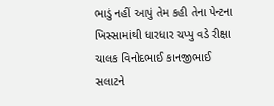ભાડું નહીં આપું તેમ કહી તેના પેન્ટના ખિસ્સામાંથી ધારધાર ચપ્પુ વડે રીક્ષા ચાલક વિનોદભાઈ કાનજીભાઈ સલાટને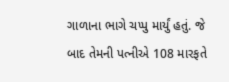ગાળાના ભાગે ચપ્પુ માર્યું હતું. જે બાદ તેમની પત્નીએ 108 મારફતે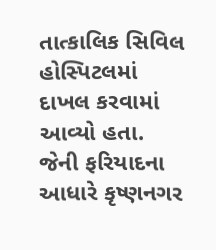તાત્કાલિક સિવિલ હોસ્પિટલમાં દાખલ કરવામાં આવ્યો હતા. જેની ફરિયાદના આધારે કૃષ્ણનગર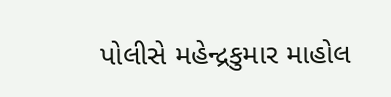પોલીસે મહેન્દ્રકુમાર માહોલ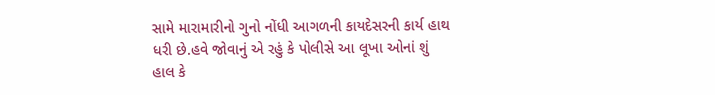સામે મારામારીનો ગુનો નોંધી આગળની કાયદેસરની કાર્ય હાથ ધરી છે.હવે જોવાનું એ રહું કે પોલીસે આ લૂખા ઓનાં શું હાલ કે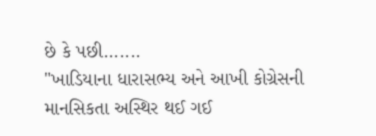છે કે પછી.......
"ખાડિયાના ધારાસભ્ય અને આખી કોગ્રેસની માનસિકતા અસ્થિર થઈ ગઈ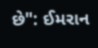છે": ઈમરાન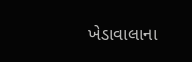ખેડાવાલાના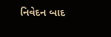નિવેદન બાદ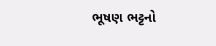ભૂષણ ભટ્ટનો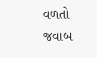વળતો જવાબ